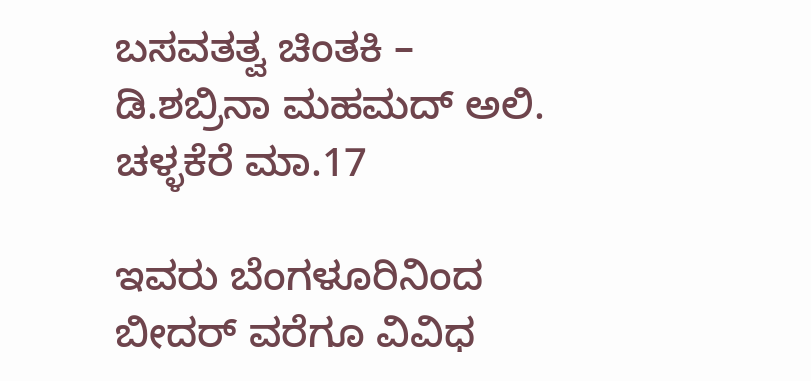ಬಸವತತ್ವ ಚಿಂತಕಿ – ಡಿ.ಶಬ್ರಿನಾ ಮಹಮದ್ ಅಲಿ.
ಚಳ್ಳಕೆರೆ ಮಾ.17

ಇವರು ಬೆಂಗಳೂರಿನಿಂದ ಬೀದರ್ ವರೆಗೂ ವಿವಿಧ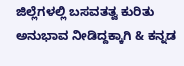ಜಿಲ್ಲೆಗಳಲ್ಲಿ ಬಸವತತ್ವ ಕುರಿತು ಅನುಭಾವ ನೀಡಿದ್ದಕ್ಕಾಗಿ & ಕನ್ನಡ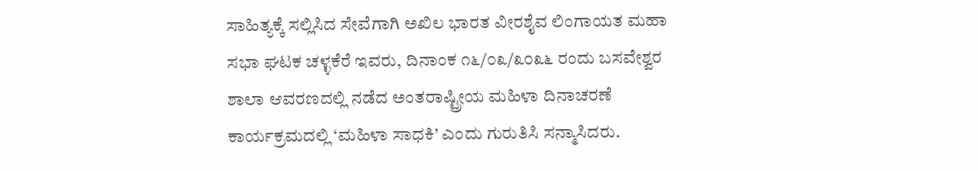ಸಾಹಿತ್ಯಕ್ಕೆ ಸಲ್ಲಿಸಿದ ಸೇವೆಗಾಗಿ ಅಖಿಲ ಭಾರತ ವೀರಶೈವ ಲಿಂಗಾಯತ ಮಹಾ ಸಭಾ ಘಟಕ ಚಳ್ಳಕೆರೆ ಇವರು, ದಿನಾಂಕ ೧೬/೦೩/೩೦೩೬ ರಂದು ಬಸವೇಶ್ವರ ಶಾಲಾ ಆವರಣದಲ್ಲಿ ನಡೆದ ಅಂತರಾಷ್ಟ್ರೀಯ ಮಹಿಳಾ ದಿನಾಚರಣೆ ಕಾರ್ಯಕ್ರಮದಲ್ಲಿ ‘ಮಹಿಳಾ ಸಾಧಕಿ’ ಎಂದು ಗುರುತಿಸಿ ಸನ್ಮಾಸಿದರು.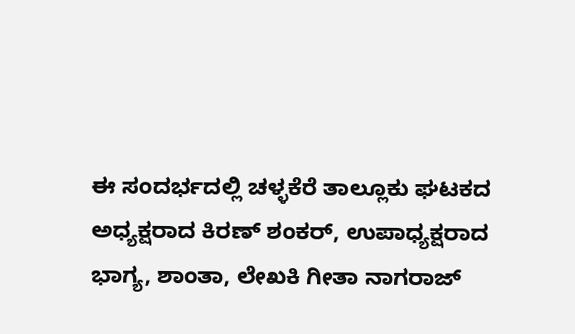ಈ ಸಂದರ್ಭದಲ್ಲಿ ಚಳ್ಳಕೆರೆ ತಾಲ್ಲೂಕು ಘಟಕದ ಅಧ್ಯಕ್ಷರಾದ ಕಿರಣ್ ಶಂಕರ್, ಉಪಾಧ್ಯಕ್ಷರಾದ ಭಾಗ್ಯ, ಶಾಂತಾ, ಲೇಖಕಿ ಗೀತಾ ನಾಗರಾಜ್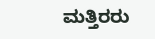ಮತ್ತಿರರು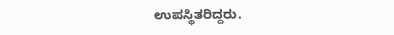ಉಪಸ್ಥಿತರಿದ್ದರು.